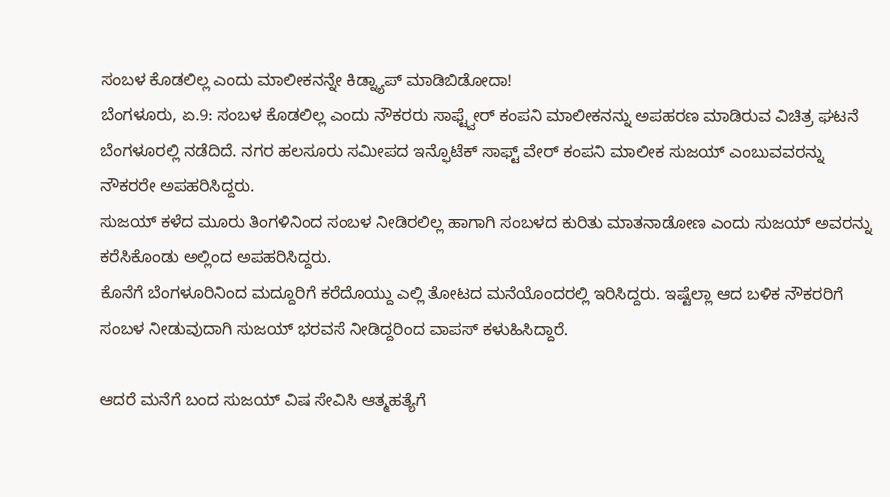ಸಂಬಳ ಕೊಡಲಿಲ್ಲ ಎಂದು ಮಾಲೀಕನನ್ನೇ ಕಿಡ್ನ್ಯಾಪ್ ಮಾಡಿಬಿಡೋದಾ!
ಬೆಂಗಳೂರು, ಏ.9: ಸಂಬಳ ಕೊಡಲಿಲ್ಲ ಎಂದು ನೌಕರರು ಸಾಫ್ಟ್ವೇರ್ ಕಂಪನಿ ಮಾಲೀಕನನ್ನು ಅಪಹರಣ ಮಾಡಿರುವ ವಿಚಿತ್ರ ಘಟನೆ ಬೆಂಗಳೂರಲ್ಲಿ ನಡೆದಿದೆ. ನಗರ ಹಲಸೂರು ಸಮೀಪದ ಇನ್ಫೊಟೆಕ್ ಸಾಫ್ಟ್ ವೇರ್ ಕಂಪನಿ ಮಾಲೀಕ ಸುಜಯ್ ಎಂಬುವವರನ್ನು ನೌಕರರೇ ಅಪಹರಿಸಿದ್ದರು.
ಸುಜಯ್ ಕಳೆದ ಮೂರು ತಿಂಗಳಿನಿಂದ ಸಂಬಳ ನೀಡಿರಲಿಲ್ಲ ಹಾಗಾಗಿ ಸಂಬಳದ ಕುರಿತು ಮಾತನಾಡೋಣ ಎಂದು ಸುಜಯ್ ಅವರನ್ನು ಕರೆಸಿಕೊಂಡು ಅಲ್ಲಿಂದ ಅಪಹರಿಸಿದ್ದರು.
ಕೊನೆಗೆ ಬೆಂಗಳೂರಿನಿಂದ ಮದ್ದೂರಿಗೆ ಕರೆದೊಯ್ದು ಎಲ್ಲಿ ತೋಟದ ಮನೆಯೊಂದರಲ್ಲಿ ಇರಿಸಿದ್ದರು. ಇಷ್ಟೆಲ್ಲಾ ಆದ ಬಳಿಕ ನೌಕರರಿಗೆ ಸಂಬಳ ನೀಡುವುದಾಗಿ ಸುಜಯ್ ಭರವಸೆ ನೀಡಿದ್ದರಿಂದ ವಾಪಸ್ ಕಳುಹಿಸಿದ್ದಾರೆ.

ಆದರೆ ಮನೆಗೆ ಬಂದ ಸುಜಯ್ ವಿಷ ಸೇವಿಸಿ ಆತ್ಮಹತ್ಯೆಗೆ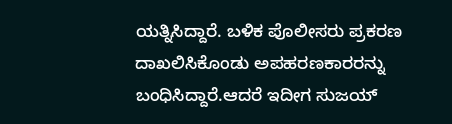ಯತ್ನಿಸಿದ್ದಾರೆ. ಬಳಿಕ ಪೊಲೀಸರು ಪ್ರಕರಣ ದಾಖಲಿಸಿಕೊಂಡು ಅಪಹರಣಕಾರರನ್ನು ಬಂಧಿಸಿದ್ದಾರೆ.ಆದರೆ ಇದೀಗ ಸುಜಯ್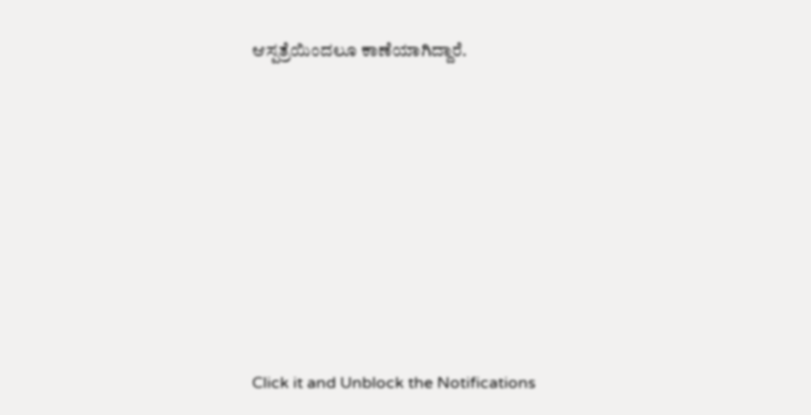ಆಸ್ಪತ್ರೆಯಿಂದಲೂ ಕಾಣೆಯಾಗಿದ್ದಾರೆ.












Click it and Unblock the Notifications